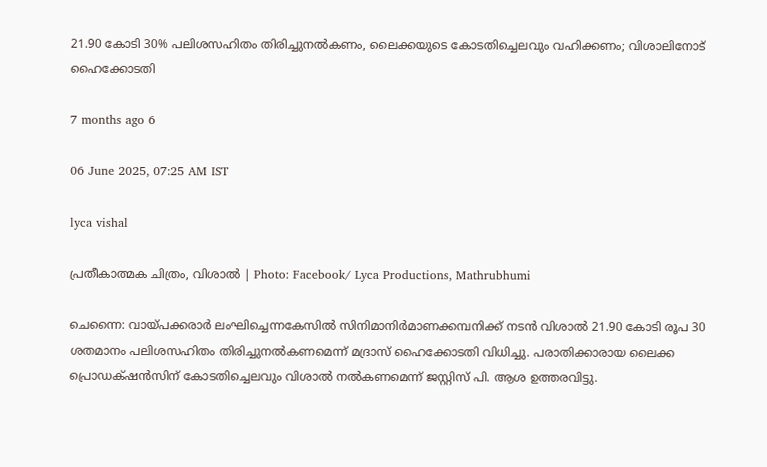21.90 കോടി 30% പലിശസഹിതം തിരിച്ചുനല്‍കണം, ലൈക്കയുടെ കോടതിച്ചെലവും വഹിക്കണം; വിശാലിനോട് ഹൈക്കോടതി

7 months ago 6

06 June 2025, 07:25 AM IST

lyca vishal

പ്രതീകാത്മക ചിത്രം, വിശാൽ | Photo: Facebook/ Lyca Productions, Mathrubhumi

ചെന്നൈ: വായ്പക്കരാർ ലംഘിച്ചെന്നകേസിൽ സിനിമാനിർമാണക്കമ്പനിക്ക് നടൻ വിശാൽ 21.90 കോടി രൂപ 30 ശതമാനം പലിശസഹിതം തിരിച്ചുനൽകണമെന്ന് മദ്രാസ് ഹൈക്കോടതി വിധിച്ചു. പരാതിക്കാരായ ലൈക്ക പ്രൊഡക്‌ഷൻസിന് കോടതിച്ചെലവും വിശാൽ നൽകണമെന്ന് ജസ്റ്റിസ് പി. ആശ ഉത്തരവിട്ടു.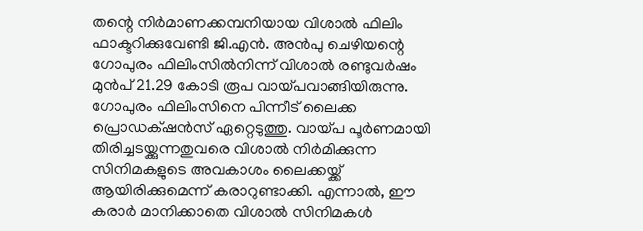തന്റെ നിർമാണക്കമ്പനിയായ വിശാൽ ഫിലിം ഫാക്ടറിക്കുവേണ്ടി ജി.എൻ. അൻപു ചെഴിയന്റെ ഗോപുരം ഫിലിംസിൽനിന്ന് വിശാൽ രണ്ടുവർഷം മുൻപ്‌ 21.29 കോടി രൂപ വായ്പവാങ്ങിയിരുന്നു. ഗോപുരം ഫിലിംസിനെ പിന്നീട് ലൈക്ക പ്രൊഡക്‌ഷൻസ് ഏറ്റെടുത്തു. വായ്പ പൂർണമായി തിരിച്ചടയ്ക്കുന്നതുവരെ വിശാൽ നിർമിക്കുന്ന സിനിമകളുടെ അവകാശം ലൈക്കയ്ക്ക് ആയിരിക്കുമെന്ന് കരാറുണ്ടാക്കി. എന്നാൽ, ഈ കരാർ മാനിക്കാതെ വിശാൽ സിനിമകൾ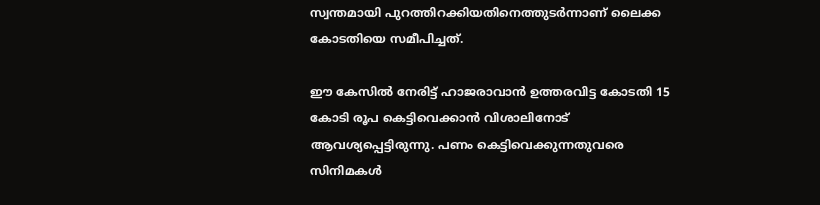സ്വന്തമായി പുറത്തിറക്കിയതിനെത്തുടർന്നാണ് ലൈക്ക കോടതിയെ സമീപിച്ചത്.

ഈ കേസിൽ നേരിട്ട് ഹാജരാവാൻ ഉത്തരവിട്ട കോടതി 15 കോടി രൂപ കെട്ടിവെക്കാൻ വിശാലിനോട് ആവശ്യപ്പെട്ടിരുന്നു. പണം കെട്ടിവെക്കുന്നതുവരെ സിനിമകൾ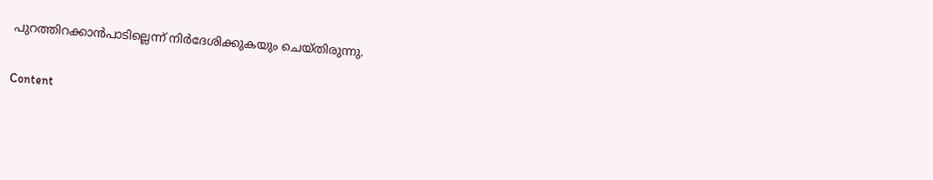പുറത്തിറക്കാൻപാടില്ലെന്ന് നിർദേശിക്കുകയും ചെയ്തിരുന്നു.

Content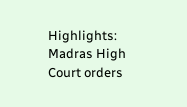Highlights: Madras High Court orders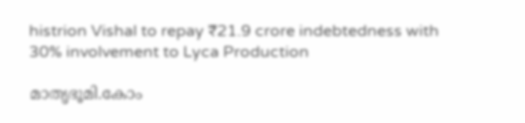histrion Vishal to repay ₹21.9 crore indebtedness with 30% involvement to Lyca Production

മാതൃഭൂമി.കോം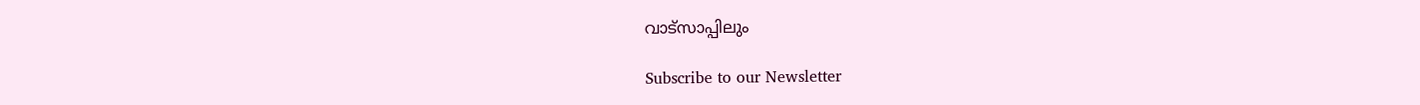വാട്സാപ്പിലും

Subscribe to our Newsletter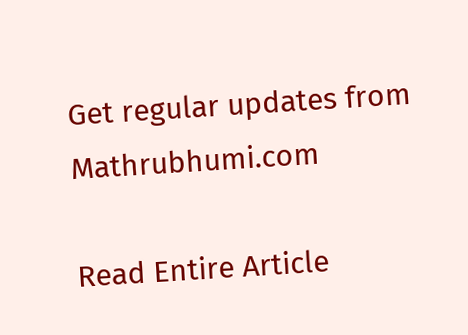Get regular updates from Mathrubhumi.com

Read Entire Article